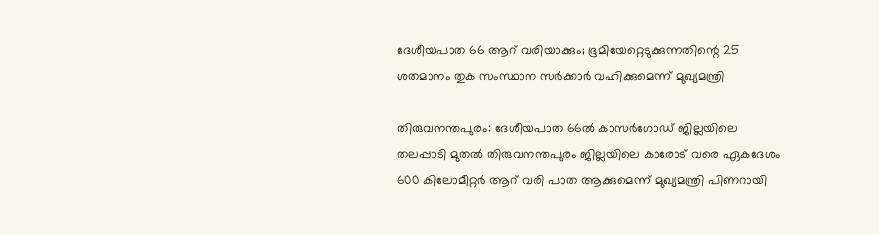ദേശീയപാത 66 ആറ് വരിയാക്കും; ഭൂമിയേറ്റെടുക്കുന്നതിന്റെ 25 ശതമാനം തുക സംസ്ഥാന സര്‍ക്കാര്‍ വഹിക്കുമെന്ന് മുഖ്യമന്ത്രി

തിരുവനന്തപുരം: ദേശീയപാത 66ല്‍ കാസര്‍ഗോഡ് ജില്ലയിലെ തലപ്പാടി മുതല്‍ തിരുവനന്തപുരം ജില്ലയിലെ കാരോട് വരെ ഏകദേശം 600 കിലോമീറ്റര്‍ ആറ് വരി പാത ആക്കുമെന്ന് മുഖ്യമന്ത്രി പിണറായി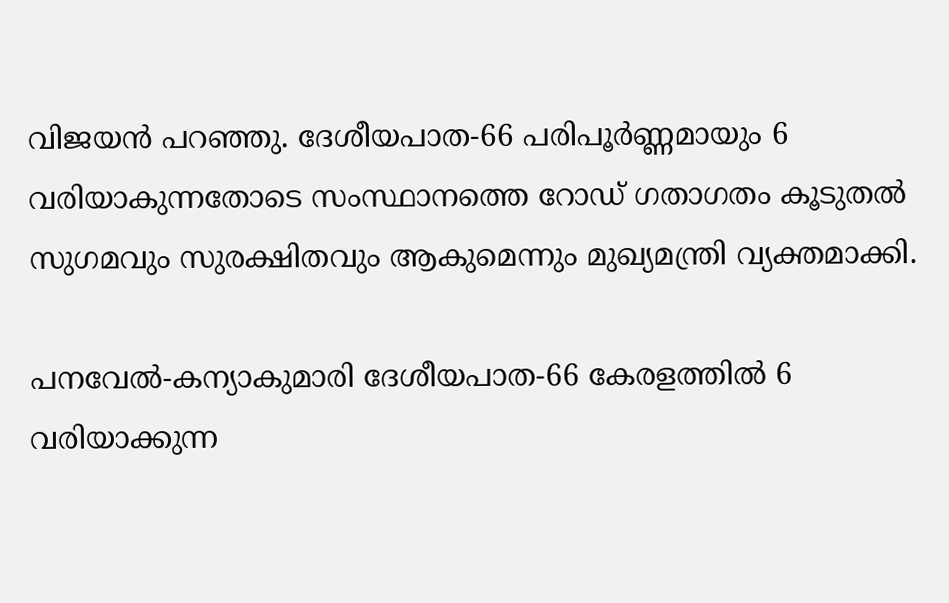വിജയന്‍ പറഞ്ഞു. ദേശീയപാത-66 പരിപൂര്‍ണ്ണമായും 6 വരിയാകുന്നതോടെ സംസ്ഥാനത്തെ റോഡ് ഗതാഗതം കൂടുതല്‍ സുഗമവും സുരക്ഷിതവും ആകുമെന്നും മുഖ്യമന്ത്രി വ്യക്തമാക്കി.

പനവേല്‍-കന്യാകുമാരി ദേശീയപാത-66 കേരളത്തില്‍ 6 വരിയാക്കുന്ന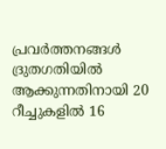പ്രവര്‍ത്തനങ്ങള്‍ ദ്രുതഗതിയില്‍ ആക്കുന്നതിനായി 20 റീച്ചുകളില്‍ 16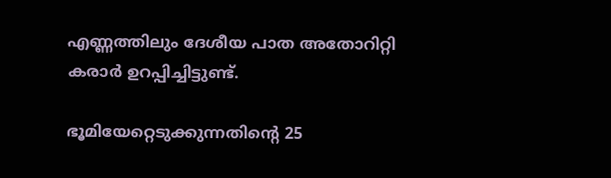എണ്ണത്തിലും ദേശീയ പാത അതോറിറ്റി കരാര്‍ ഉറപ്പിച്ചിട്ടുണ്ട്.

ഭൂമിയേറ്റെടുക്കുന്നതിന്റെ 25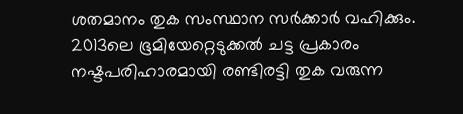ശതമാനം തുക സംസ്ഥാന സര്‍ക്കാര്‍ വഹിക്കും. 2013ലെ ഭൂമിയേറ്റെടുക്കല്‍ ചട്ട പ്രകാരം നഷ്ടപരിഹാരമായി രണ്ടിരട്ടി തുക വരുന്ന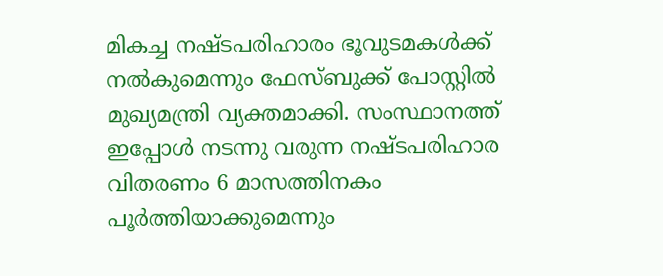മികച്ച നഷ്ടപരിഹാരം ഭൂവുടമകള്‍ക്ക് നല്‍കുമെന്നും ഫേസ്ബുക്ക് പോസ്റ്റില്‍ മുഖ്യമന്ത്രി വ്യക്തമാക്കി. സംസ്ഥാനത്ത് ഇപ്പോള്‍ നടന്നു വരുന്ന നഷ്ടപരിഹാര വിതരണം 6 മാസത്തിനകം പൂര്‍ത്തിയാക്കുമെന്നും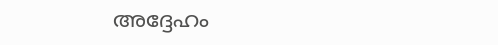അദ്ദേഹം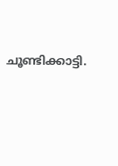ചൂണ്ടിക്കാട്ടി.